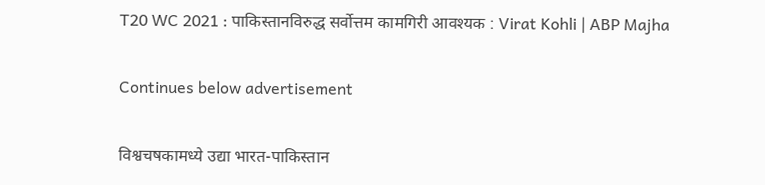T20 WC 2021 : पाकिस्तानविरुद्ध सर्वोत्तम कामगिरी आवश्यक : Virat Kohli | ABP Majha

Continues below advertisement

विश्वचषकामध्ये उद्या भारत-पाकिस्तान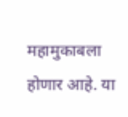महामुकाबला होणार आहे. या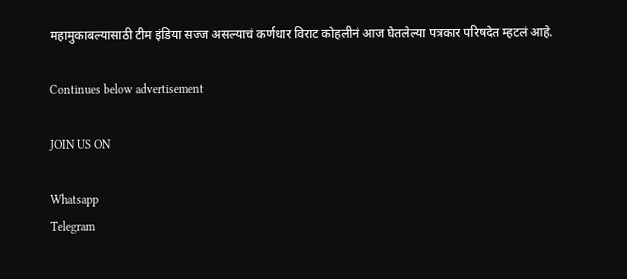महामुकाबल्यासाठी टीम इंडिया सज्ज असल्याचं कर्णधार विराट कोहलीनं आज घेतलेल्या पत्रकार परिषदेत म्हटलं आहे.

Continues below advertisement

JOIN US ON

Whatsapp
Telegram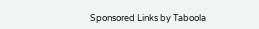Sponsored Links by Taboola